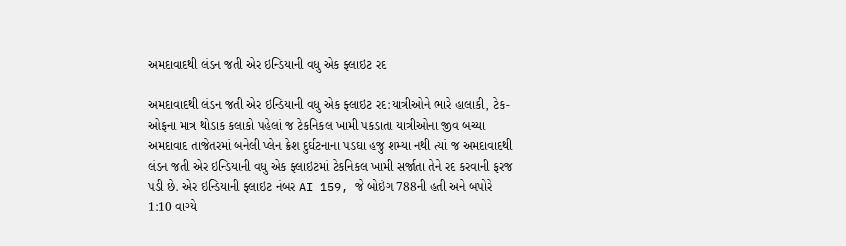અમદાવાદથી લંડન જતી એર ઇન્ડિયાની વધુ એક ફ્લાઇટ રદ

અમદાવાદથી લંડન જતી એર ઇન્ડિયાની વધુ એક ફ્લાઇટ રદ:યાત્રીઓને ભારે હાલાકી, ટેક-ઓફના માત્ર થોડાક કલાકો પહેલાં જ ટેકનિકલ ખામી પકડાતા યાત્રીઓના જીવ બચ્યા
અમદાવાદ તાજેતરમાં બનેલી પ્લેન ક્રેશ દુર્ઘટનાના પડઘા હજુ શમ્યા નથી ત્યાં જ અમદાવાદથી લંડન જતી એર ઇન્ડિયાની વધુ એક ફ્લાઇટમાં ટેકનિકલ ખામી સર્જાતા તેને રદ કરવાની ફરજ પડી છે. એર ઇન્ડિયાની ફ્લાઇટ નંબર AI 159, જે બોઇંગ 788ની હતી અને બપોરે 1:10 વાગ્યે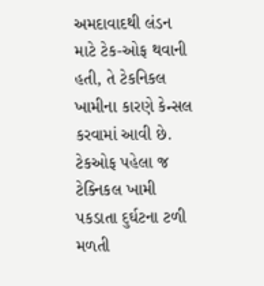અમદાવાદથી લંડન માટે ટેક-ઓફ થવાની હતી, તે ટેકનિકલ ખામીના કારણે કેન્સલ કરવામાં આવી છે.
ટેકઓફ પહેલા જ ટેક્નિકલ ખામી પકડાતા દુર્ઘટના ટળી
મળતી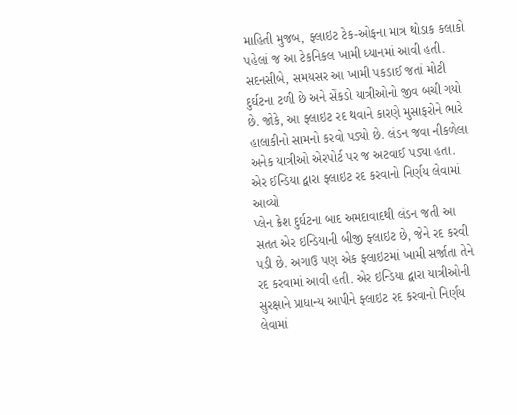માહિતી મુજબ, ફ્લાઇટ ટેક-ઓફના માત્ર થોડાક કલાકો પહેલાં જ આ ટેકનિકલ ખામી ધ્યાનમાં આવી હતી. સદનસીબે, સમયસર આ ખામી પકડાઈ જતાં મોટી દુર્ઘટના ટળી છે અને સેંકડો યાત્રીઓનો જીવ બચી ગયો છે. જોકે, આ ફ્લાઇટ રદ થવાને કારણે મુસાફરોને ભારે હાલાકીનો સામનો કરવો પડ્યો છે. લંડન જવા નીકળેલા અનેક યાત્રીઓ એરપોર્ટ પર જ અટવાઈ પડ્યા હતા.
એર ઈન્ડિયા દ્વારા ફ્લાઇટ રદ કરવાનો નિર્ણય લેવામાં આવ્યો
પ્લેન ક્રેશ દુર્ઘટના બાદ અમદાવાદથી લંડન જતી આ સતત એર ઇન્ડિયાની બીજી ફ્લાઇટ છે, જેને રદ કરવી પડી છે. અગાઉ પણ એક ફ્લાઇટમાં ખામી સર્જાતા તેને રદ કરવામાં આવી હતી. એર ઇન્ડિયા દ્વારા યાત્રીઓની સુરક્ષાને પ્રાધાન્ય આપીને ફ્લાઇટ રદ કરવાનો નિર્ણય લેવામાં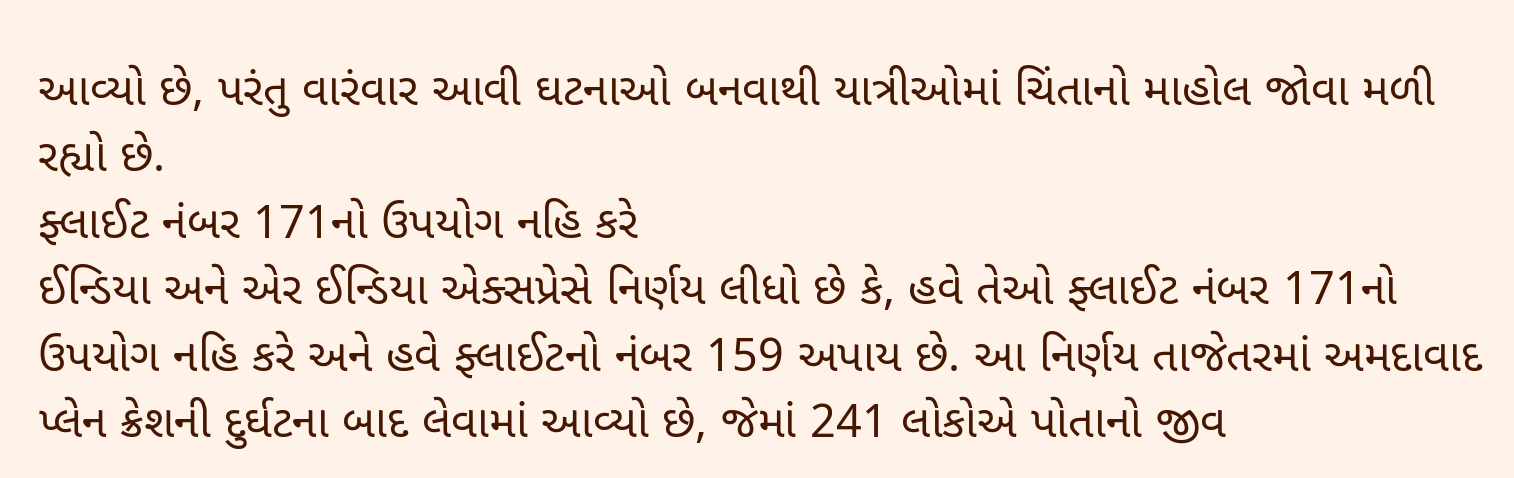આવ્યો છે, પરંતુ વારંવાર આવી ઘટનાઓ બનવાથી યાત્રીઓમાં ચિંતાનો માહોલ જોવા મળી રહ્યો છે.
ફ્લાઈટ નંબર 171નો ઉપયોગ નહિ કરે
ઈન્ડિયા અને એર ઈન્ડિયા એક્સપ્રેસે નિર્ણય લીધો છે કે, હવે તેઓ ફ્લાઈટ નંબર 171નો ઉપયોગ નહિ કરે અને હવે ફ્લાઈટનો નંબર 159 અપાય છે. આ નિર્ણય તાજેતરમાં અમદાવાદ પ્લેન ક્રેશની દુર્ઘટના બાદ લેવામાં આવ્યો છે, જેમાં 241 લોકોએ પોતાનો જીવ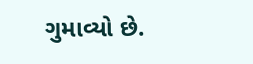ગુમાવ્યો છે.